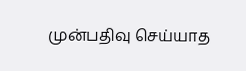முன்பதிவு செய்யாத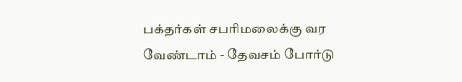பக்தர்கள் சபரிமலைக்கு வர வேண்டாம் - தேவசம் போர்டு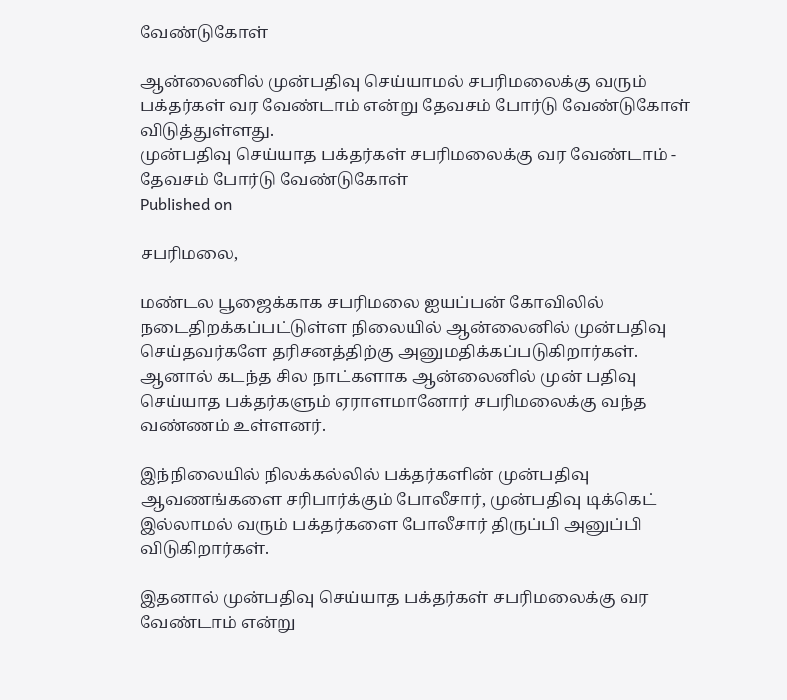வேண்டுகோள்

ஆன்லைனில் முன்பதிவு செய்யாமல் சபரிமலைக்கு வரும் பக்தர்கள் வர வேண்டாம் என்று தேவசம் போர்டு வேண்டுகோள் விடுத்துள்ளது.
முன்பதிவு செய்யாத பக்தர்கள் சபரிமலைக்கு வர வேண்டாம் - தேவசம் போர்டு வேண்டுகோள்
Published on

சபரிமலை,

மண்டல பூஜைக்காக சபரிமலை ஐயப்பன் கோவிலில் நடைதிறக்கப்பட்டுள்ள நிலையில் ஆன்லைனில் முன்பதிவு செய்தவர்களே தரிசனத்திற்கு அனுமதிக்கப்படுகிறார்கள். ஆனால் கடந்த சில நாட்களாக ஆன்லைனில் முன் பதிவு செய்யாத பக்தர்களும் ஏராளமானோர் சபரிமலைக்கு வந்த வண்ணம் உள்ளனர்.

இந்நிலையில் நிலக்கல்லில் பக்தர்களின் முன்பதிவு ஆவணங்களை சரிபார்க்கும் போலீசார், முன்பதிவு டிக்கெட் இல்லாமல் வரும் பக்தர்களை போலீசார் திருப்பி அனுப்பி விடுகிறார்கள்.

இதனால் முன்பதிவு செய்யாத பக்தர்கள் சபரிமலைக்கு வர வேண்டாம் என்று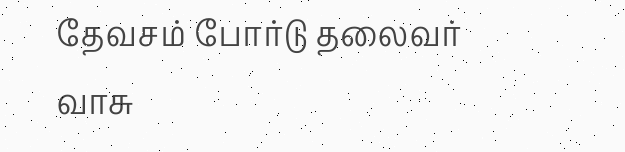தேவசம் போர்டு தலைவர் வாசு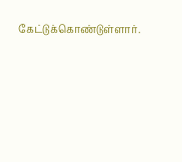கேட்டுக்கொண்டுள்ளார்.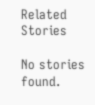Related Stories

No stories found.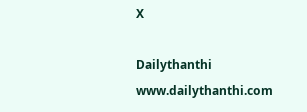X

Dailythanthi
www.dailythanthi.com